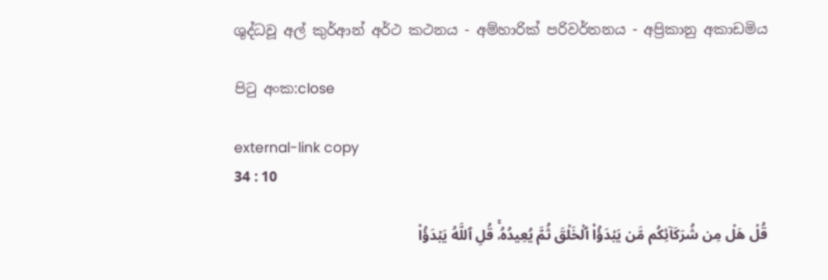ශුද්ධවූ අල් කුර්ආන් අර්ථ කථනය - අම්හාරික් පරිවර්තනය - අප්‍රිකානු අකාඩමිය

පිටු අංක:close

external-link copy
34 : 10

قُلۡ هَلۡ مِن شُرَكَآئِكُم مَّن يَبۡدَؤُاْ ٱلۡخَلۡقَ ثُمَّ يُعِيدُهُۥۚ قُلِ ٱللَّهُ يَبۡدَؤُاْ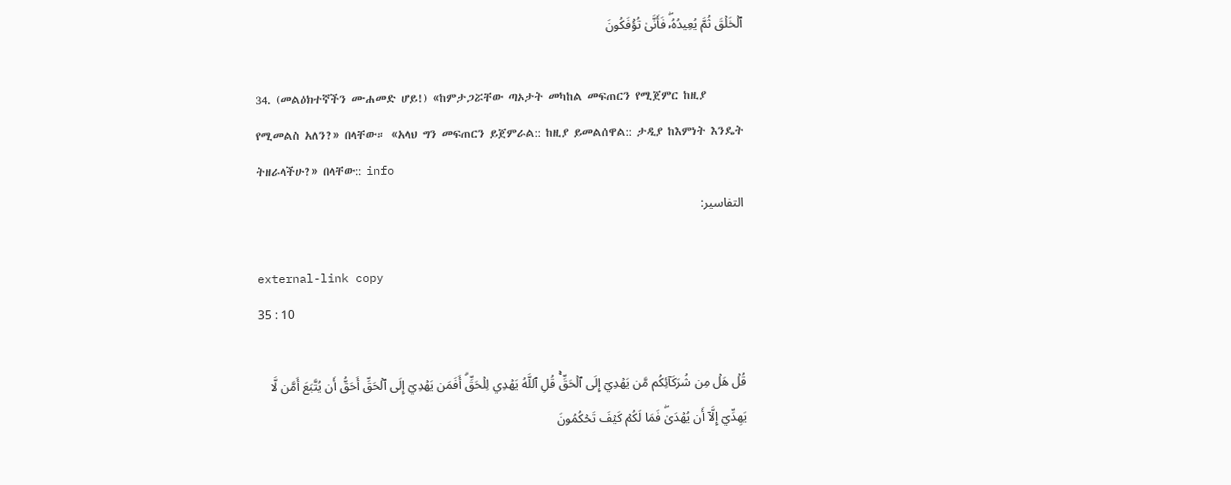ٱلۡخَلۡقَ ثُمَّ يُعِيدُهُۥۖ فَأَنَّىٰ تُؤۡفَكُونَ

34. (መልዕክተኛችን ሙሐመድ ሆይ!) «ከምታጋሯቸው ጣኦታት መካከል መፍጠርን የሚጀምር ከዚያ የሚመልስ አለን?» በላቸው። «አላህ ግን መፍጠርን ይጀምራል:: ከዚያ ይመልሰዋል:: ታዲያ ከእምነት እንዴት ትዘራላችሁ?» በላቸው:: info
التفاسير:

external-link copy
35 : 10

قُلۡ هَلۡ مِن شُرَكَآئِكُم مَّن يَهۡدِيٓ إِلَى ٱلۡحَقِّۚ قُلِ ٱللَّهُ يَهۡدِي لِلۡحَقِّۗ أَفَمَن يَهۡدِيٓ إِلَى ٱلۡحَقِّ أَحَقُّ أَن يُتَّبَعَ أَمَّن لَّا يَهِدِّيٓ إِلَّآ أَن يُهۡدَىٰۖ فَمَا لَكُمۡ كَيۡفَ تَحۡكُمُونَ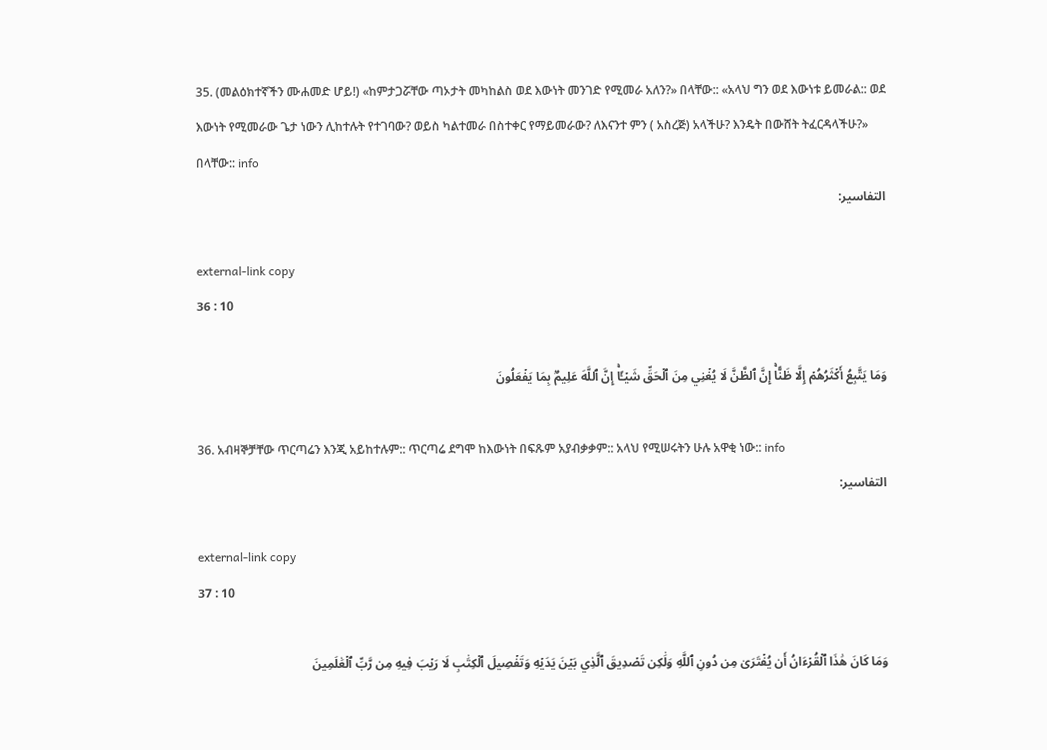35. (መልዕክተኛችን ሙሐመድ ሆይ!) «ከምታጋሯቸው ጣኦታት መካከልስ ወደ እውነት መንገድ የሚመራ አለን?» በላቸው:: «አላህ ግን ወደ እውነቱ ይመራል:: ወደ እውነት የሚመራው ጌታ ነውን ሊከተሉት የተገባው? ወይስ ካልተመራ በስተቀር የማይመራው? ለእናንተ ምን ( አስረጅ) አላችሁ? እንዴት በውሸት ትፈርዳላችሁ?» በላቸው:: info
التفاسير:

external-link copy
36 : 10

وَمَا يَتَّبِعُ أَكۡثَرُهُمۡ إِلَّا ظَنًّاۚ إِنَّ ٱلظَّنَّ لَا يُغۡنِي مِنَ ٱلۡحَقِّ شَيۡـًٔاۚ إِنَّ ٱللَّهَ عَلِيمُۢ بِمَا يَفۡعَلُونَ

36. አብዛኞቻቸው ጥርጣሬን እንጂ አይከተሉም:: ጥርጣሬ ደግሞ ከእውነት በፍጹም አያብቃቃም:: አላህ የሚሠሩትን ሁሉ አዋቂ ነው:: info
التفاسير:

external-link copy
37 : 10

وَمَا كَانَ هَٰذَا ٱلۡقُرۡءَانُ أَن يُفۡتَرَىٰ مِن دُونِ ٱللَّهِ وَلَٰكِن تَصۡدِيقَ ٱلَّذِي بَيۡنَ يَدَيۡهِ وَتَفۡصِيلَ ٱلۡكِتَٰبِ لَا رَيۡبَ فِيهِ مِن رَّبِّ ٱلۡعَٰلَمِينَ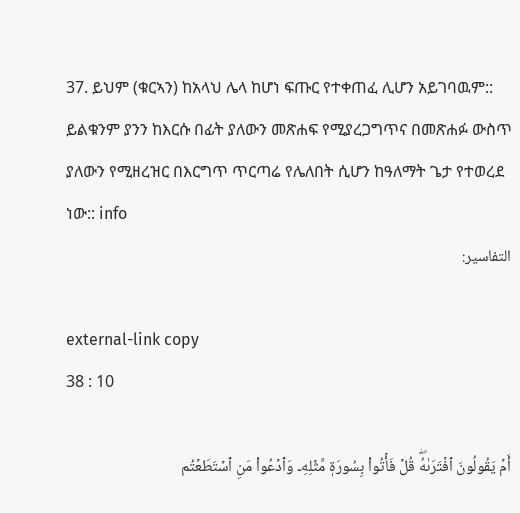37. ይህም (ቁርኣን) ከአላህ ሌላ ከሆነ ፍጡር የተቀጠፈ ሊሆን አይገባዉም:: ይልቁንም ያንን ከእርሱ በፊት ያለውን መጽሐፍ የሚያረጋግጥና በመጽሐፉ ውስጥ ያለውን የሚዘረዝር በእርግጥ ጥርጣሬ የሌለበት ሲሆን ከዓለማት ጌታ የተወረደ ነው:: info
التفاسير:

external-link copy
38 : 10

أَمۡ يَقُولُونَ ٱفۡتَرَىٰهُۖ قُلۡ فَأۡتُواْ بِسُورَةٖ مِّثۡلِهِۦ وَٱدۡعُواْ مَنِ ٱسۡتَطَعۡتُم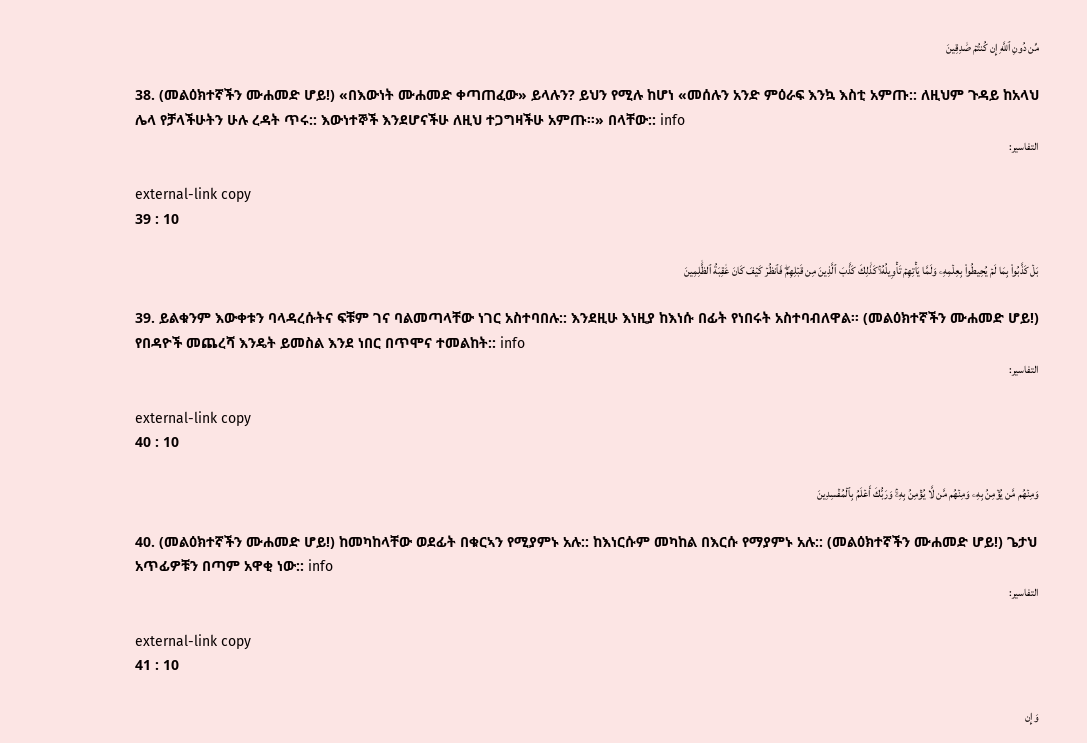مِّن دُونِ ٱللَّهِ إِن كُنتُمۡ صَٰدِقِينَ

38. (መልዕክተኛችን ሙሐመድ ሆይ!) «በእውነት ሙሐመድ ቀጣጠፈው» ይላሉን? ይህን የሚሉ ከሆነ «መሰሉን አንድ ምዕራፍ እንኳ እስቲ አምጡ:: ለዚህም ጉዳይ ከአላህ ሌላ የቻላችሁትን ሁሉ ረዳት ጥሩ:: እውነተኞች እንደሆናችሁ ለዚህ ተጋግዛችሁ አምጡ።» በላቸው:: info
التفاسير:

external-link copy
39 : 10

بَلۡ كَذَّبُواْ بِمَا لَمۡ يُحِيطُواْ بِعِلۡمِهِۦ وَلَمَّا يَأۡتِهِمۡ تَأۡوِيلُهُۥۚ كَذَٰلِكَ كَذَّبَ ٱلَّذِينَ مِن قَبۡلِهِمۡۖ فَٱنظُرۡ كَيۡفَ كَانَ عَٰقِبَةُ ٱلظَّٰلِمِينَ

39. ይልቁንም እውቀቱን ባላዳረሱትና ፍቹም ገና ባልመጣላቸው ነገር አስተባበሉ:: እንደዚሁ እነዚያ ከእነሱ በፊት የነበሩት አስተባብለዋል፡፡ (መልዕክተኛችን ሙሐመድ ሆይ!) የበዳዮች መጨረሻ እንዴት ይመስል እንደ ነበር በጥሞና ተመልከት:: info
التفاسير:

external-link copy
40 : 10

وَمِنۡهُم مَّن يُؤۡمِنُ بِهِۦ وَمِنۡهُم مَّن لَّا يُؤۡمِنُ بِهِۦۚ وَرَبُّكَ أَعۡلَمُ بِٱلۡمُفۡسِدِينَ

40. (መልዕክተኛችን ሙሐመድ ሆይ!) ከመካከላቸው ወደፊት በቁርኣን የሚያምኑ አሉ:: ከእነርሱም መካከል በእርሱ የማያምኑ አሉ:: (መልዕክተኛችን ሙሐመድ ሆይ!) ጌታህ አጥፊዎቹን በጣም አዋቂ ነው:: info
التفاسير:

external-link copy
41 : 10

وَإِن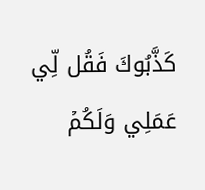كَذَّبُوكَ فَقُل لِّي عَمَلِي وَلَكُمۡ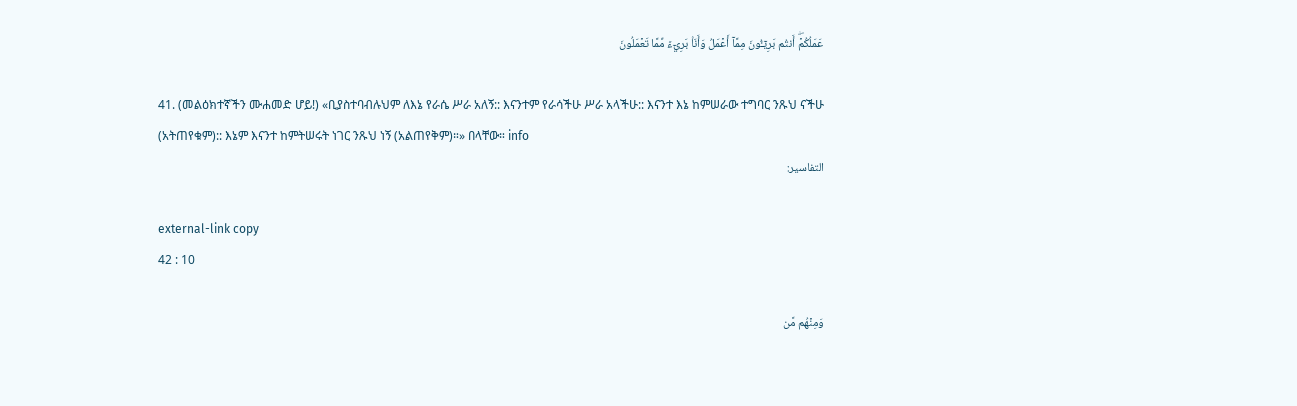عَمَلُكُمۡۖ أَنتُم بَرِيٓـُٔونَ مِمَّآ أَعۡمَلُ وَأَنَا۠ بَرِيٓءٞ مِّمَّا تَعۡمَلُونَ

41. (መልዕክተኛችን ሙሐመድ ሆይ!) «ቢያስተባብሉህም ለእኔ የራሴ ሥራ አለኝ:: እናንተም የራሳችሁ ሥራ አላችሁ:: እናንተ እኔ ከምሠራው ተግባር ንጹህ ናችሁ (አትጠየቁም):: እኔም እናንተ ከምትሠሩት ነገር ንጹህ ነኝ (አልጠየቅም)።» በላቸው። info
التفاسير:

external-link copy
42 : 10

وَمِنۡهُم مَّن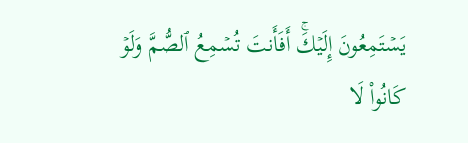يَسۡتَمِعُونَ إِلَيۡكَۚ أَفَأَنتَ تُسۡمِعُ ٱلصُّمَّ وَلَوۡ كَانُواْ لَا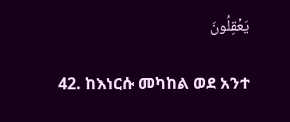يَعۡقِلُونَ

42. ከእነርሱ መካከል ወደ አንተ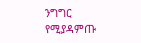ንግግር የሚያዳምጡ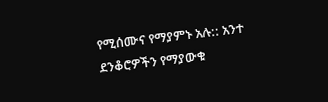የሚሰሙና የማያምኑ አሉ:: አንተ ደንቆሮዎችን የማያውቁ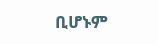ቢሆኑም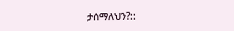ታሰማለህን?::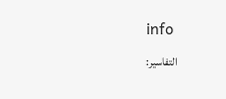info
التفاسير: